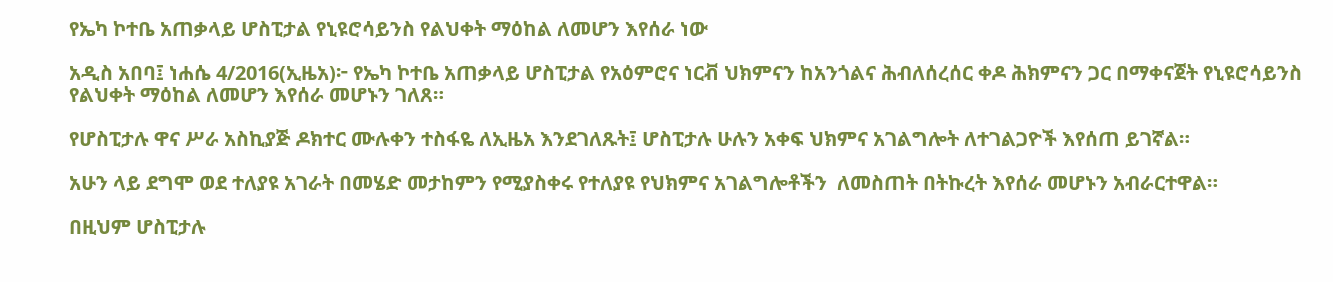የኤካ ኮተቤ አጠቃላይ ሆስፒታል የኒዩሮሳይንስ የልህቀት ማዕከል ለመሆን እየሰራ ነው

አዲስ አበባ፤ ነሐሴ 4/2016(ኢዜአ)፦ የኤካ ኮተቤ አጠቃላይ ሆስፒታል የአዕምሮና ነርቭ ህክምናን ከአንጎልና ሕብለሰረሰር ቀዶ ሕክምናን ጋር በማቀናጀት የኒዩሮሳይንስ የልህቀት ማዕከል ለመሆን እየሰራ መሆኑን ገለጸ።

የሆስፒታሉ ዋና ሥራ አስኪያጅ ዶክተር ሙሉቀን ተስፋዬ ለኢዜአ እንደገለጹት፤ ሆስፒታሉ ሁሉን አቀፍ ህክምና አገልግሎት ለተገልጋዮች እየሰጠ ይገኛል።

አሁን ላይ ደግሞ ወደ ተለያዩ አገራት በመሄድ መታከምን የሚያስቀሩ የተለያዩ የህክምና አገልግሎቶችን  ለመስጠት በትኩረት እየሰራ መሆኑን አብራርተዋል።

በዚህም ሆስፒታሉ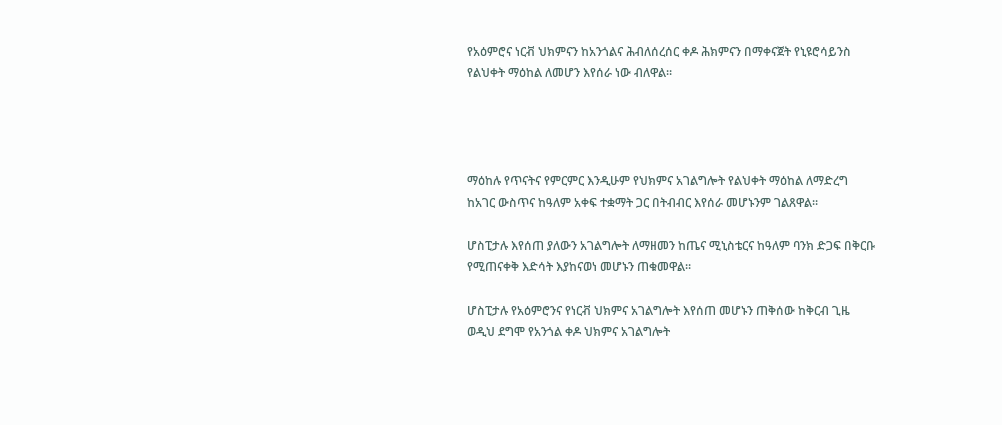የአዕምሮና ነርቭ ህክምናን ከአንጎልና ሕብለሰረሰር ቀዶ ሕክምናን በማቀናጀት የኒዩሮሳይንስ የልህቀት ማዕከል ለመሆን እየሰራ ነው ብለዋል።




ማዕከሉ የጥናትና የምርምር እንዲሁም የህክምና አገልግሎት የልህቀት ማዕከል ለማድረግ ከአገር ውስጥና ከዓለም አቀፍ ተቋማት ጋር በትብብር እየሰራ መሆኑንም ገልጸዋል።

ሆስፒታሉ እየሰጠ ያለውን አገልግሎት ለማዘመን ከጤና ሚኒስቴርና ከዓለም ባንክ ድጋፍ በቅርቡ የሚጠናቀቅ እድሳት እያከናወነ መሆኑን ጠቁመዋል።

ሆስፒታሉ የአዕምሮንና የነርቭ ህክምና አገልግሎት እየሰጠ መሆኑን ጠቅሰው ከቅርብ ጊዜ ወዲህ ደግሞ የአንጎል ቀዶ ህክምና አገልግሎት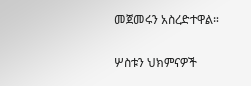መጀመሩን አስረድተዋል።

ሦስቱን ህክምናዎች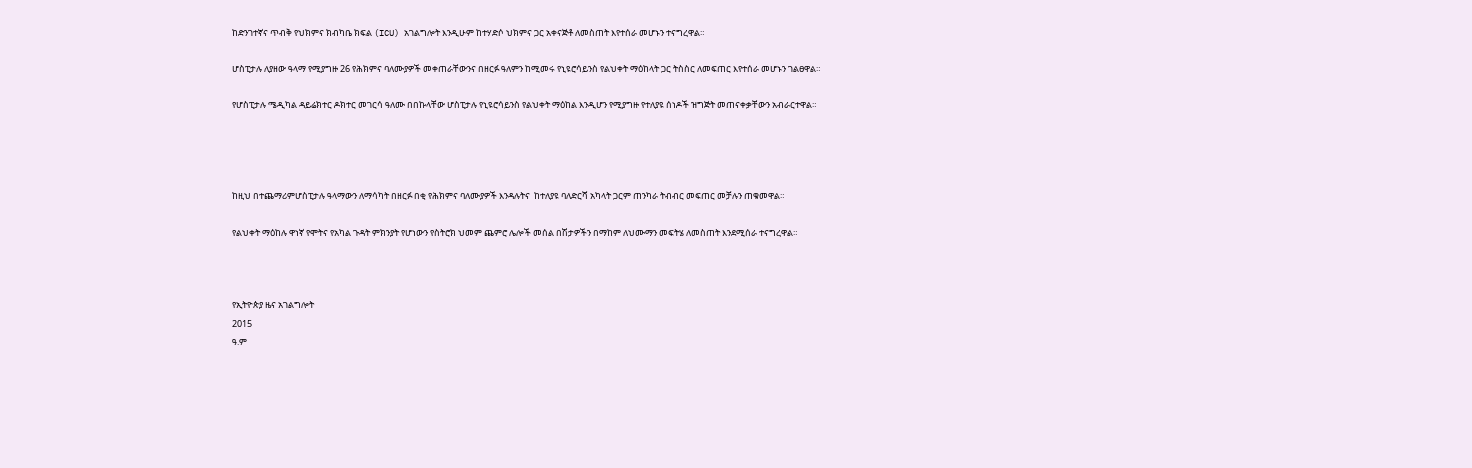ከድንገተኛና ጥብቅ የህክምና ክብካቤ ክፍል (ICU) አገልግሎት እንዲሁም ከተሃድሶ ህክምና ጋር አቀናጅቶ ለመስጠት እየተሰራ መሆኑን ተናግረዋል።

ሆስፒታሉ ለያዘው ዓላማ የሚያግዙ 26 የሕክምና ባለሙያዎች መቀጠራቸውንና በዘርፉ ዓለምን ከሚመሩ የኒዩሮሳይንስ የልህቀት ማዕከላት ጋር ትስስር ለመፍጠር እየተሰራ መሆኑን ገልፀዋል።

የሆስፒታሉ ሜዲካል ዳይሬክተር ዶክተር መገርሳ ዓለሙ በበኩላቸው ሆስፒታሉ የኒዩሮሳይንስ የልህቀት ማዕከል እንዲሆን የሚያግዙ የተለያዩ ሰነዶች ዝግጅት መጠናቀቃቸውን አብራርተዋል።




ከዚህ በተጨማሪምሆስፒታሉ ዓላማውን ለማሳካት በዘርፉ በቂ የሕክምና ባለሙያዎች እንዳሉትና  ከተለያዩ ባለድርሻ አካላት ጋርም ጠንካራ ትብብር መፍጠር መቻሉን ጠቁመዋል።

የልህቀት ማዕከሉ ዋነኛ የሞትና የአካል ጉዳት ምክንያት የሆነውን የስትሮክ ህመም ጨምሮ ሌሎች መሰል በሽታዎችን በማከም ለህሙማን መፍትሄ ለመስጠት እንደሚሰራ ተናግረዋል።



የኢትዮጵያ ዜና አገልግሎት
2015
ዓ.ም